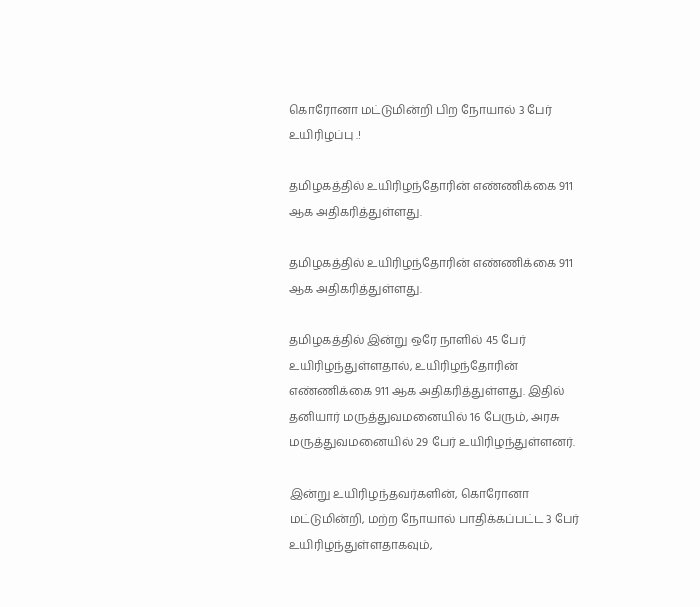கொரோனா மட்டுமின்றி பிற நோயால் 3 பேர் உயிரிழப்பு .!

தமிழகத்தில் உயிரிழந்தோரின் எண்ணிக்கை 911  ஆக அதிகரித்துள்ளது.

தமிழகத்தில் உயிரிழந்தோரின் எண்ணிக்கை 911  ஆக அதிகரித்துள்ளது.

தமிழகத்தில் இன்று ஒரே நாளில் 45 பேர் உயிரிழந்துள்ளதால், உயிரிழந்தோரின் எண்ணிக்கை 911 ஆக அதிகரித்துள்ளது. இதில் தனியார் மருத்துவமனையில் 16 பேரும், அரசு மருத்துவமனையில் 29 பேர் உயிரிழந்துள்ளனர்.

இன்று உயிரிழந்தவர்களின், கொரோனா மட்டுமின்றி, மற்ற நோயால் பாதிக்கப்பட்ட 3 பேர் உயிரிழந்துள்ளதாகவும்,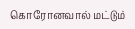கொரோனவால் மட்டும்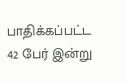பாதிக்கப்பட்ட 42 பேர் இன்று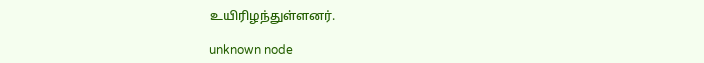உயிரிழந்துள்ளனர்.

unknown node